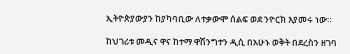ኢትዮጵያውያን ከያካባቢው ለተቃውሞ ሰልፍ ወደ ንዮርክ እያመሩ ነው።

ከህገሪቱ መዲና ዋና ከተማ ዋሽንግተን ዲሲ በአሁኑ ወቅት በደረስን ዘገባ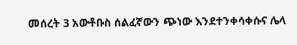መሰረት 3 አውቶቡስ ሰልፈኛውን ጭነው እንደተንቀሳቀሱና ሌላ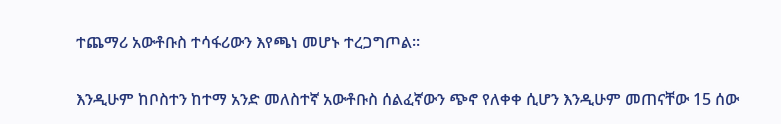ተጨማሪ አውቶቡስ ተሳፋሪውን እየጫነ መሆኑ ተረጋግጦል።

እንዲሁም ከቦስተን ከተማ አንድ መለስተኛ አውቶቡስ ሰልፈኛውን ጭኖ የለቀቀ ሲሆን እንዲሁም መጠናቸው 15 ሰው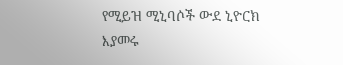የሚይዝ ሚኒባሶች ውደ ኒዮርክ እያመሩ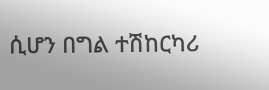ሲሆን በግል ተሽከርካሪ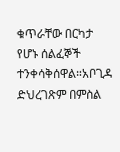ቁጥራቸው በርካታ የሆኑ ሰልፈኞች ተንቀሳቅሰዋል።አቦጊዳ ድህረገጽም በምስል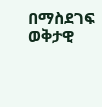በማስደገፍ ወቅታዊ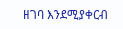ዘገባ እንደሚያቀርብ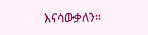እናሳውቃለን።